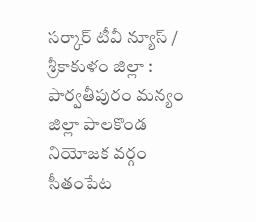సర్కార్ టీవీ న్యూస్ / శ్రీకాకుళం జిల్లా : పార్వతీపురం మన్యం జిల్లా పాలకొండ నియోజక వర్గం సీతంపేట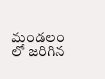మండలం లో జరిగిన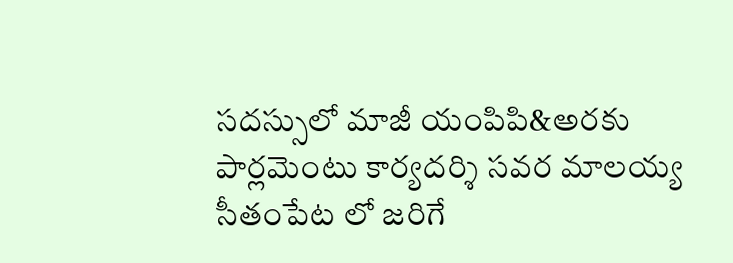సదస్సులో మాజీ యంపిపి&అరకు పార్లమెంటు కార్యదర్శి సవర మాలయ్య సీతంపేట లో జరిగే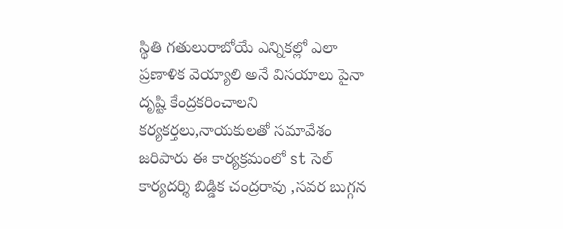స్థితి గతులురాబోయే ఎన్నికల్లో ఎలా ప్రణాళిక వెయ్యాలి అనే విసయాలు పైనా దృష్టి కేంద్రకరించాలని కర్యకర్తలు,నాయకులతో సమావేశం జరిపారు ఈ కార్యక్రమంలో st సెల్ కార్యదర్శి బిడ్డిక చంద్రరావు ,సవర బుగ్గన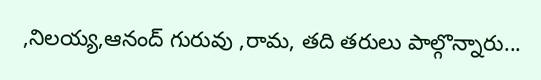,నిలయ్య,ఆనంద్ గురువు ,రామ, తది తరులు పాల్గొన్నారు...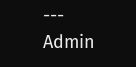---
Admin